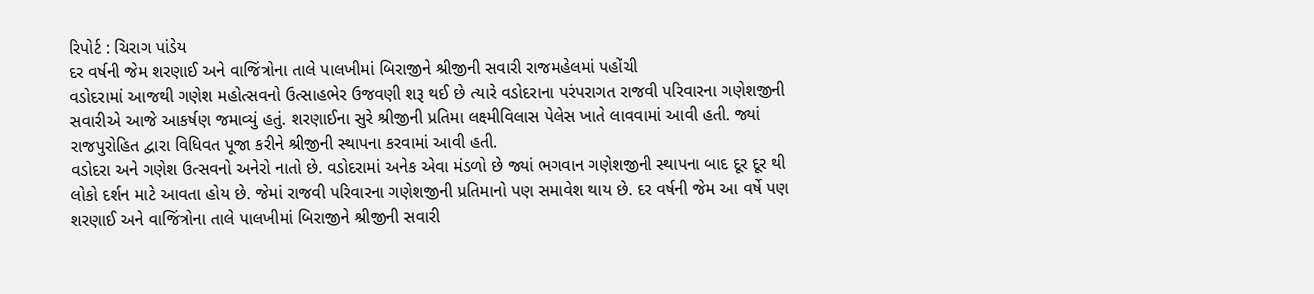રિપોર્ટ : ચિરાગ પાંડેય
દર વર્ષની જેમ શરણાઈ અને વાજિંત્રોના તાલે પાલખીમાં બિરાજીને શ્રીજીની સવારી રાજમહેલમાં પહોંચી
વડોદરામાં આજથી ગણેશ મહોત્સવનો ઉત્સાહભેર ઉજવણી શરૂ થઈ છે ત્યારે વડોદરાના પરંપરાગત રાજવી પરિવારના ગણેશજીની સવારીએ આજે આકર્ષણ જમાવ્યું હતું. શરણાઈના સુરે શ્રીજીની પ્રતિમા લક્ષ્મીવિલાસ પેલેસ ખાતે લાવવામાં આવી હતી. જ્યાં રાજપુરોહિત દ્વારા વિધિવત પૂજા કરીને શ્રીજીની સ્થાપના કરવામાં આવી હતી.
વડોદરા અને ગણેશ ઉત્સવનો અનેરો નાતો છે. વડોદરામાં અનેક એવા મંડળો છે જ્યાં ભગવાન ગણેશજીની સ્થાપના બાદ દૂર દૂર થી લોકો દર્શન માટે આવતા હોય છે. જેમાં રાજવી પરિવારના ગણેશજીની પ્રતિમાનો પણ સમાવેશ થાય છે. દર વર્ષની જેમ આ વર્ષે પણ શરણાઈ અને વાજિંત્રોના તાલે પાલખીમાં બિરાજીને શ્રીજીની સવારી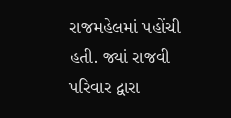રાજમહેલમાં પહોંચી હતી. જ્યાં રાજવી પરિવાર દ્વારા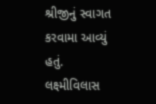શ્રીજીનું સ્વાગત કરવામા આવ્યું હતું. લક્ષ્મીવિલાસ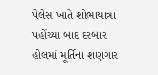પેલેસ ખાતે શોભાયાત્રા પહોંચ્યા બાદ દરબાર હોલમાં મૂર્તિના શણગાર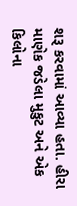શરૂ કરવામાં આવ્યા હતા. હીરા માણેક જડેલા મુકુટ અને એક કિલોના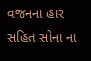વજનના હાર સહિત સોના ના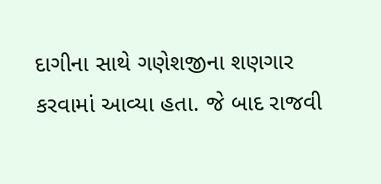દાગીના સાથે ગણેશજીના શણગાર કરવામાં આવ્યા હતા. જે બાદ રાજવી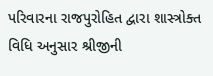પરિવારના રાજપુરોહિત દ્વારા શાસ્ત્રોક્ત વિધિ અનુસાર શ્રીજીની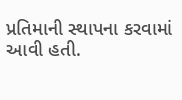પ્રતિમાની સ્થાપના કરવામાં આવી હતી.